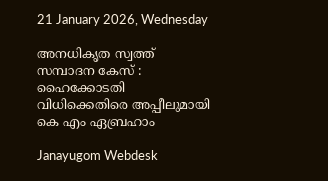21 January 2026, Wednesday

അനധികൃത സ്വത്ത് സമ്പാദന കേസ് : ഹൈക്കോടതി വിധിക്കെതിരെ അപ്പീലുമായി കെ എം ഏബ്രഹാം

Janayugom Webdesk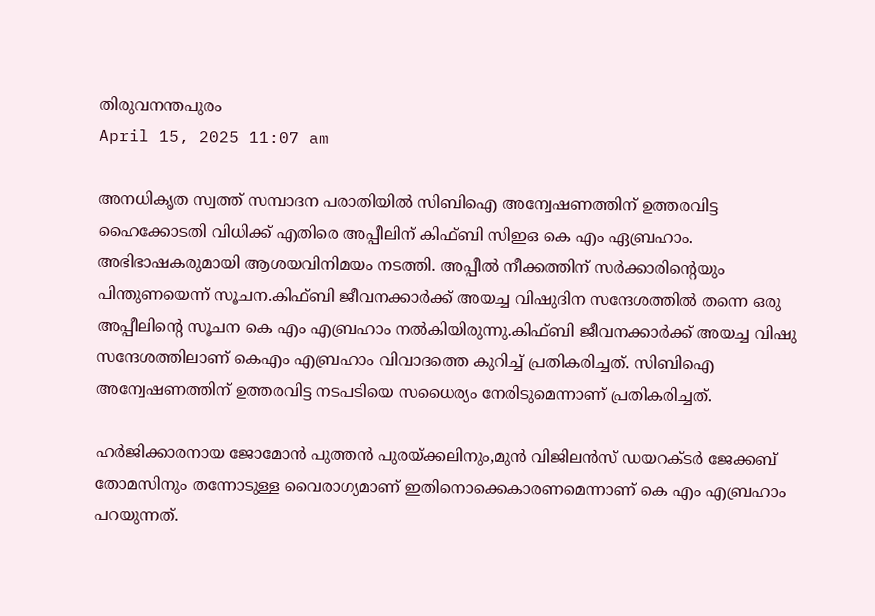തിരുവനന്തപുരം
April 15, 2025 11:07 am

അനധികൃത സ്വത്ത് സമ്പാദന പരാതിയില്‍ സിബിഐ അന്വേഷണത്തിന് ഉത്തരവിട്ട ഹൈക്കോടതി വിധിക്ക് എതിരെ അപ്പീലിന് കിഫ്ബി സിഇഒ കെ എം ഏബ്രഹാം. അഭിഭാഷകരുമായി ആശയവിനിമയം നടത്തി. അപ്പീല്‍ നീക്കത്തിന് സര്‍ക്കാരിന്റെയും പിന്തുണയെന്ന് സൂചന.കിഫ്ബി ജീവനക്കാര്‍ക്ക് അയച്ച വിഷുദിന സന്ദേശത്തില്‍ തന്നെ ഒരു അപ്പീലിന്റെ സൂചന കെ എം എബ്രഹാം നല്‍കിയിരുന്നു.കിഫ്ബി ജീവനക്കാര്‍ക്ക് അയച്ച വിഷു സന്ദേശത്തിലാണ് കെഎം എബ്രഹാം വിവാദത്തെ കുറിച്ച് പ്രതികരിച്ചത്. സിബിഐ അന്വേഷണത്തിന് ഉത്തരവിട്ട നടപടിയെ സധൈര്യം നേരിടുമെന്നാണ് പ്രതികരിച്ചത്.

ഹര്‍ജിക്കാരനായ ജോമോന്‍ പുത്തന്‍ പുരയ്ക്കലിനും,മുന്‍ വിജിലന്‍സ് ഡയറക്ടര്‍ ജേക്കബ് തോമസിനും തന്നോടുള്ള വൈരാഗ്യമാണ് ഇതിനൊക്കെകാരണമെന്നാണ് കെ എം എബ്രഹാം പറയുന്നത്.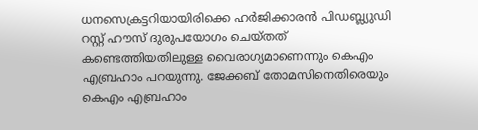ധനസെക്രട്ടറിയായിരിക്കെ ഹര്‍ജിക്കാരന്‍ പിഡബ്ല്യുഡി റസ്റ്റ് ഹൗസ് ദുരുപയോഗം ചെയ്തത് കണ്ടെത്തിയതിലുള്ള വൈരാഗ്യമാണെന്നും കെഎം എബ്രഹാം പറയുന്നു. ജേക്കബ് തോമസിനെതിരെയും കെഎം എബ്രഹാം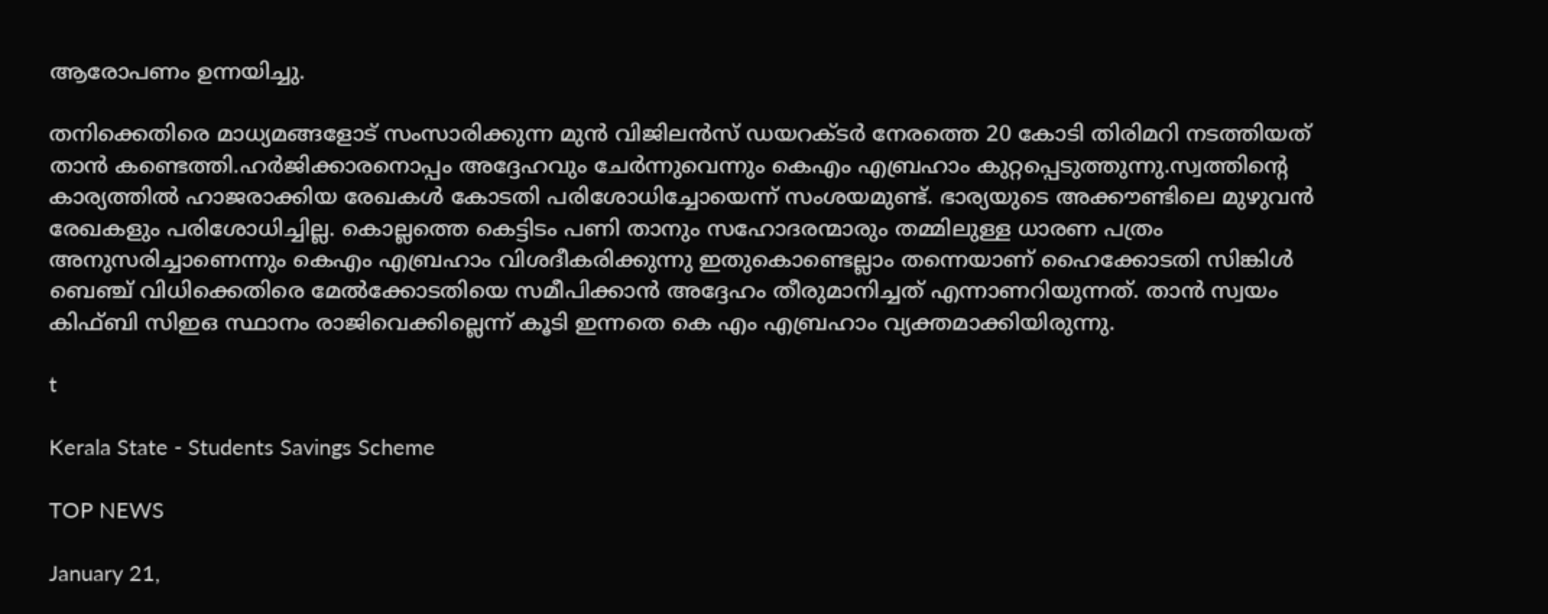ആരോപണം ഉന്നയിച്ചു.

തനിക്കെതിരെ മാധ്യമങ്ങളോട് സംസാരിക്കുന്ന മുന്‍ വിജിലന്‍സ് ഡയറക്ടര്‍ നേരത്തെ 20 കോടി തിരിമറി നടത്തിയത് താന്‍ കണ്ടെത്തി.ഹര്‍ജിക്കാരനൊപ്പം അദ്ദേഹവും ചേര്‍ന്നുവെന്നും കെഎം എബ്രഹാം കുറ്റപ്പെടുത്തുന്നു.സ്വത്തിന്റെ കാര്യത്തില്‍ ഹാജരാക്കിയ രേഖകള്‍ കോടതി പരിശോധിച്ചോയെന്ന് സംശയമുണ്ട്. ഭാര്യയുടെ അക്കൗണ്ടിലെ മുഴുവന്‍ രേഖകളും പരിശോധിച്ചില്ല. കൊല്ലത്തെ കെട്ടിടം പണി താനും സഹോദരന്മാരും തമ്മിലുള്ള ധാരണ പത്രം അനുസരിച്ചാണെന്നും കെഎം എബ്രഹാം വിശദീകരിക്കുന്നു ഇതുകൊണ്ടെല്ലാം തന്നെയാണ് ഹൈക്കോടതി സിങ്കിള്‍ ബെഞ്ച് വിധിക്കെതിരെ മേല്‍ക്കോടതിയെ സമീപിക്കാന്‍ അദ്ദേഹം തീരുമാനിച്ചത് എന്നാണറിയുന്നത്. താന്‍ സ്വയം കിഫ്ബി സിഇഒ സ്ഥാനം രാജിവെക്കില്ലെന്ന് കൂടി ഇന്നതെ കെ എം എബ്രഹാം വ്യക്തമാക്കിയിരുന്നു.

t

Kerala State - Students Savings Scheme

TOP NEWS

January 21,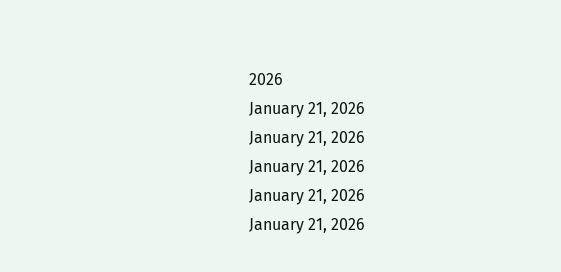2026
January 21, 2026
January 21, 2026
January 21, 2026
January 21, 2026
January 21, 2026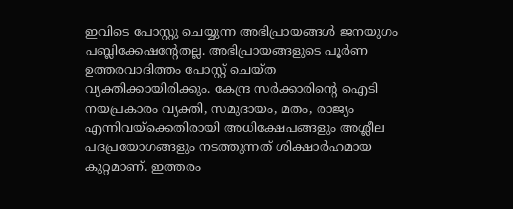ഇവിടെ പോസ്റ്റു ചെയ്യുന്ന അഭിപ്രായങ്ങള്‍ ജനയുഗം പബ്ലിക്കേഷന്റേതല്ല. അഭിപ്രായങ്ങളുടെ പൂര്‍ണ ഉത്തരവാദിത്തം പോസ്റ്റ് ചെയ്ത വ്യക്തിക്കായിരിക്കും. കേന്ദ്ര സര്‍ക്കാരിന്റെ ഐടി നയപ്രകാരം വ്യക്തി, സമുദായം, മതം, രാജ്യം എന്നിവയ്‌ക്കെതിരായി അധിക്ഷേപങ്ങളും അശ്ലീല പദപ്രയോഗങ്ങളും നടത്തുന്നത് ശിക്ഷാര്‍ഹമായ കുറ്റമാണ്. ഇത്തരം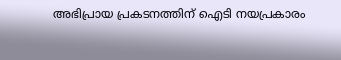അഭിപ്രായ പ്രകടനത്തിന് ഐടി നയപ്രകാരം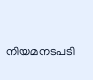നിയമനടപടി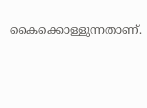കൈക്കൊള്ളുന്നതാണ്.